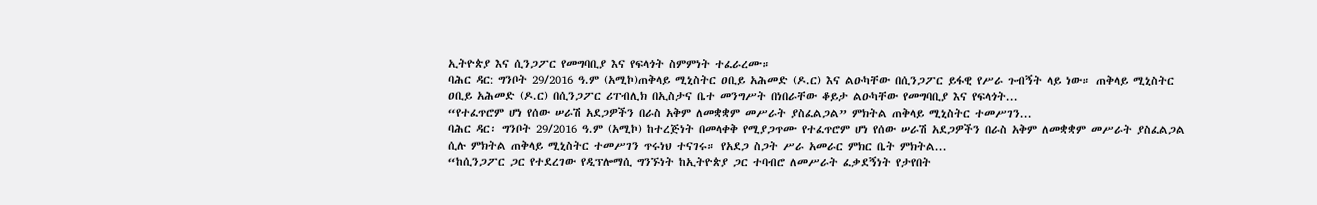ኢትዮጵያ እና ሲንጋፖር የመግባቢያ እና የፍላጎት ስምምነት ተፈራረሙ።
ባሕር ዳር: ግንቦት 29/2016 ዓ.ም (አሚኮ)ጠቅላይ ሚኒስትር ዐቢይ አሕመድ (ዶ.ር) እና ልዑካቸው በሲንጋፖር ይፋዊ የሥራ ጉብኝት ላይ ነው። ጠቅላይ ሚኒስትር ዐቢይ አሕመድ (ዶ.ር) በሲንጋፖር ሪፐብሊክ በኢስታና ቤተ መንግሥት በነበራቸው ቆይታ ልዑካቸው የመግባቢያ እና የፍላጎት...
“የተፈጥሮም ሆነ የሰው ሠራሽ አደጋዎችን በራስ አቅም ለመቋቋም መሥራት ያስፈልጋል” ምክትል ጠቅላይ ሚኒስትር ተመሥገን...
ባሕር ዳር፡ ግንቦት 29/2016 ዓ.ም (አሚኮ) ከተረጅነት በመላቀቅ የሚያጋጥሙ የተፈጥሮም ሆነ የሰው ሠራሽ አደጋዎችን በራስ አቅም ለመቋቋም መሥራት ያስፈልጋል ሲሉ ምክትል ጠቅላይ ሚኒስትር ተመሥገን ጥሩነህ ተናገሩ። የአደጋ ስጋት ሥራ አመራር ምክር ቤት ምክትል...
“ከሲንጋፖር ጋር የተደረገው የዲፕሎማሲ ግንኙነት ከኢትዮጵያ ጋር ተባብሮ ለመሥራት ፈቃደኝነት የታየበት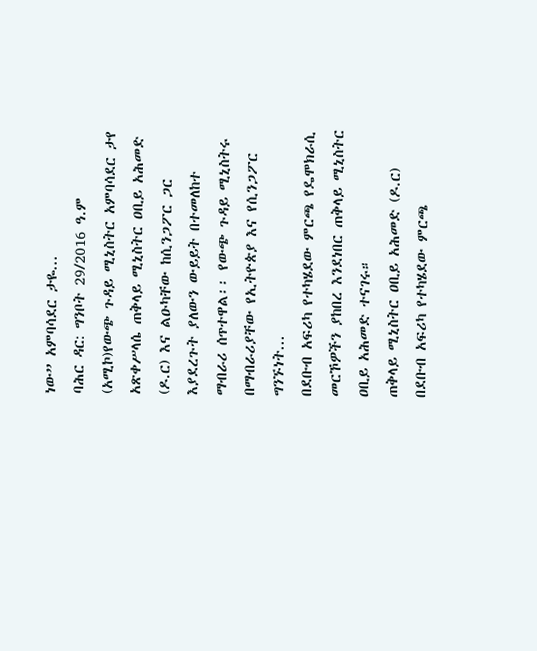ነው” አምባሳደር ታዬ...
ባሕር ዳር: ግንቦት 29/2016 ዓ.ም (አሚኮ)የውጭ ጉዳይ ሚኒስትር አምባሳደር ታየ አጽቀሥላሴ ጠቅላይ ሚኒስትር ዐቢይ አሕመድ (ዶ.ር) እና ልዑካቸው ከሲንጋፖር ጋር እያደረጉት ያለውን ውይይት በተመለከተ ማብራሪ ሰጥተዋል፡፡ የውጭ ጉዳይ ሚኒስትሩ በማብራሪያቸው የኢትዮጵያ እና የሲንጋፖር ግንኙነት...
በደቡብ አፍሪካ የተካሄደው ምርጫ የዴሞክራሲ መርኾዎችን ያከበረ እንደነበር ጠቅላይ ሚኒስትር ዐቢይ አሕመድ ተናገሩ።
ጠቅላይ ሚኒስትር ዐቢይ አሕመድ (ዶ.ር) በደቡብ አፍሪካ የተካሄደው ምርጫ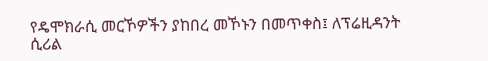የዴሞክራሲ መርኾዎችን ያከበረ መኾኑን በመጥቀስ፤ ለፕሬዚዳንት ሲሪል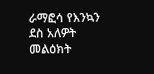ራማፎሳ የእንኳን ደስ አለዎት መልዕክት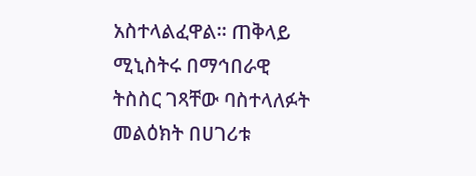አስተላልፈዋል። ጠቅላይ ሚኒስትሩ በማኅበራዊ ትስስር ገጻቸው ባስተላለፉት መልዕክት በሀገሪቱ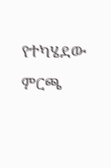የተካሄደው ምርጫ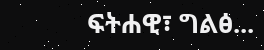ፍትሐዊ፣ ግልፅ...